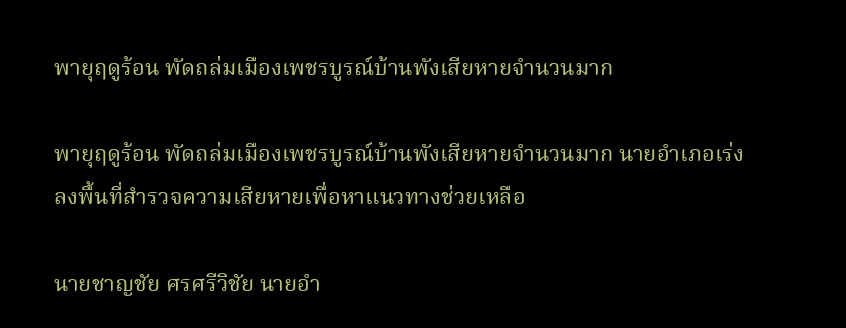พายุฤดูร้อน พัดถล่มเมืองเพชรบูรณ์บ้านพังเสียหายจำนวนมาก

พายุฤดูร้อน พัดถล่มเมืองเพชรบูรณ์บ้านพังเสียหายจำนวนมาก นายอำเภอเร่งลงพื้นที่สำรวจความเสียหายเพื่อหาแนวทางช่วยเหลือ

นายชาญชัย ศรศรีวิชัย นายอำ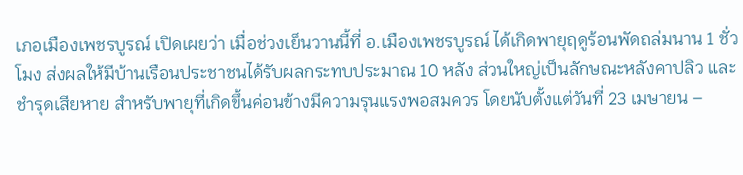เภอเมืองเพชรบูรณ์ เปิดเผยว่า เมื่อช่วงเย็นวานนี้ที่ อ.เมืองเพชรบูรณ์ ได้เกิดพายุฤดูร้อนพัดถล่มนาน 1 ชั่วโมง ส่งผลให้มีบ้านเรือนประชาชนได้รับผลกระทบประมาณ 10 หลัง ส่วนใหญ่เป็นลักษณะหลังคาปลิว และ ชำรุดเสียหาย สำหรับพายุที่เกิดขึ้นค่อนข้างมีความรุนแรงพอสมควร โดยนับตั้งแต่วันที่ 23 เมษายน –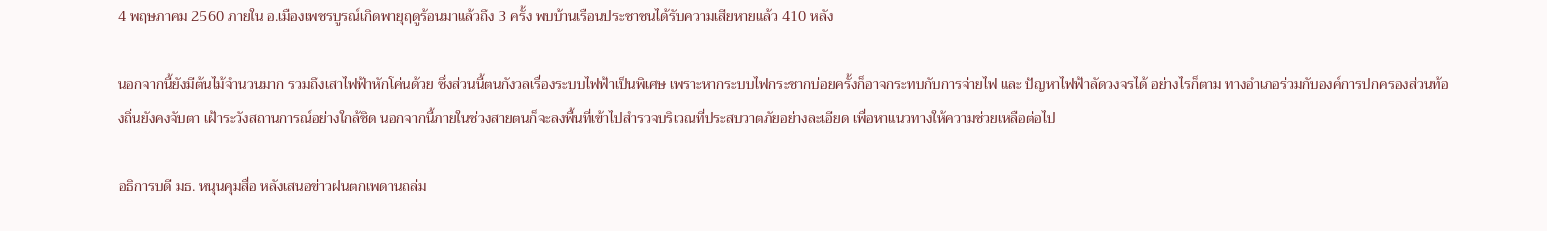4 พฤษภาคม 2560 ภายใน อ.เมืองเพชรบูรณ์เกิดพายุฤดูร้อนมาแล้วถึง 3 ครั้ง พบบ้านเรือนประชาชนได้รับความเสียหายแล้ว 410 หลัง

นอกจากนี้ยังมีต้นไม้จำนวนมาก รวมถึงเสาไฟฟ้าหักโค่นด้วย ซึ่งส่วนนี้ตนกังวลเรื่องระบบไฟฟ้าเป็นพิเศษ เพราะหากระบบไฟกระชากบ่อยครั้งก็อาจกระทบกับการจ่ายไฟ และ ปัญหาไฟฟ้าลัดวงจรได้ อย่างไรก็ตาม ทางอำเภอร่วมกับองค์การปกครองส่วนท้องถิ่นยังคงจับตา เฝ้าระวังสถานการณ์อย่างใกล้ชิด นอกจากนี้ภายในช่วงสายตนก็จะลงพื้นที่เข้าไปสำรวจบริเวณที่ประสบวาตภัยอย่างละเอียด เพื่อหาแนวทางให้ความช่วยเหลือต่อไป

อธิการบดี มธ. หนุนคุมสื่อ หลังเสนอข่าวฝนตกเพดานถล่ม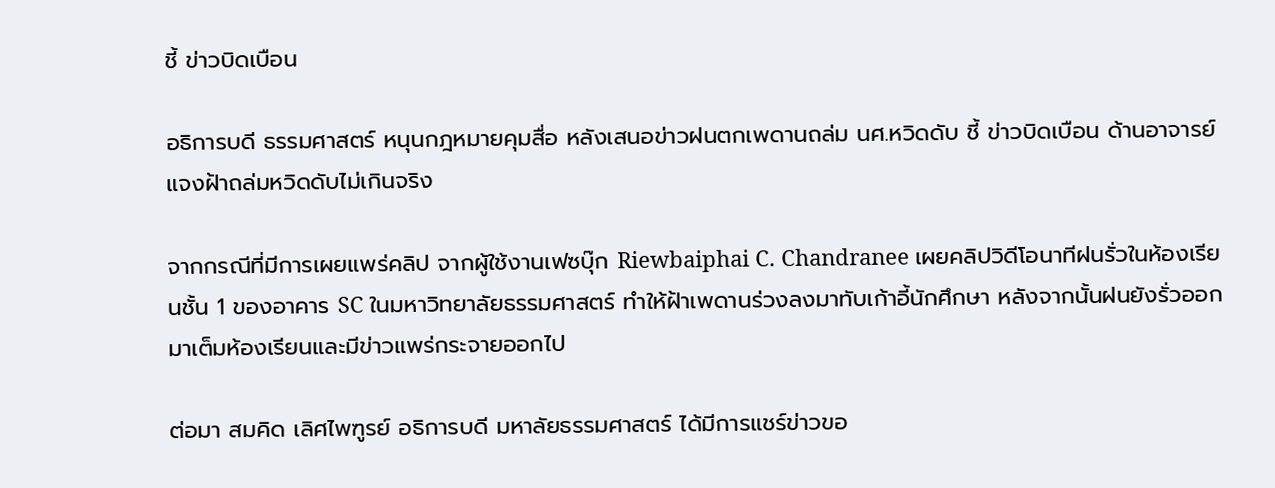ชี้ ข่าวบิดเบือน

อธิการบดี ธรรมศาสตร์ หนุนกฎหมายคุมสื่อ หลังเสนอข่าวฝนตกเพดานถล่ม นศ.หวิดดับ ชี้ ข่าวบิดเบือน ด้านอาจารย์แจงฝ้าถล่มหวิดดับไม่เกินจริง

จากกรณีที่มีการเผยแพร่คลิป จากผู้ใช้งานเฟซบุ๊ก Riewbaiphai C. Chandranee เผยคลิปวิดีโอนาทีฝนรั่วในห้องเรียนชั้น 1 ของอาคาร SC ในมหาวิทยาลัยธรรมศาสตร์ ทำให้ฝ้าเพดานร่วงลงมาทับเก้าอี้นักศึกษา หลังจากนั้นฝนยังรั่วออกมาเต็มห้องเรียนและมีข่าวแพร่กระจายออกไป

ต่อมา สมคิด เลิศไพฑูรย์ อธิการบดี มหาลัยธรรมศาสตร์ ได้มีการแชร์ข่าวขอ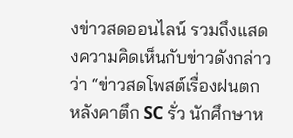งข่าวสดออนไลน์ รวมถึงแสดงความคิดเห็นกับข่าวดังกล่าวว่า “ข่าวสดโพสต์เรื่องฝนตก หลังคาตึก SC รั่ว นักศึกษาห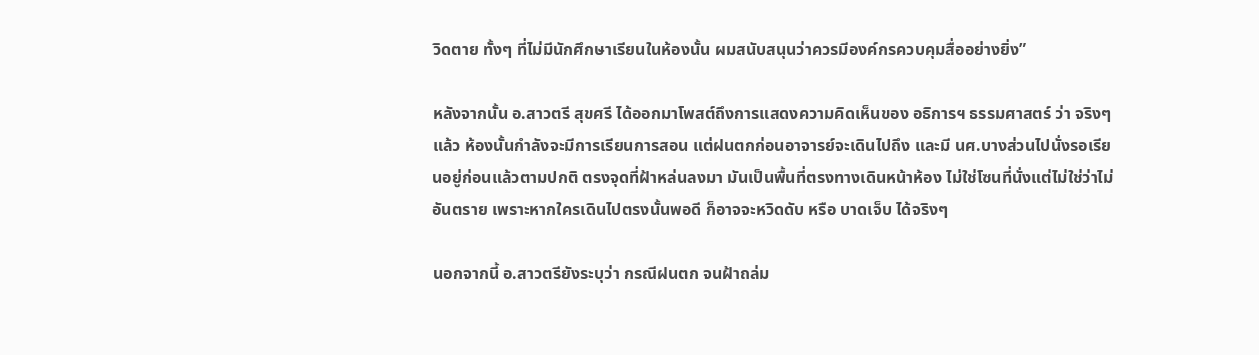วิดตาย ทั้งๆ ที่ไม่มีนักศึกษาเรียนในห้องนั้น ผมสนับสนุนว่าควรมีองค์กรควบคุมสื่ออย่างยิ่ง”

หลังจากนั้น อ.สาวตรี สุขศรี ได้ออกมาโพสต์ถึงการแสดงความคิดเห็นของ อธิการฯ ธรรมศาสตร์ ว่า จริงๆ แล้ว ห้องนั้นกำลังจะมีการเรียนการสอน แต่ฝนตกก่อนอาจารย์จะเดินไปถึง และมี นศ.บางส่วนไปนั่งรอเรียนอยู่ก่อนแล้วตามปกติ ตรงจุดที่ฝ้าหล่นลงมา มันเป็นพื้นที่ตรงทางเดินหน้าห้อง ไม่ใช่โซนที่นั่งแต่ไม่ใช่ว่าไม่อันตราย เพราะหากใครเดินไปตรงนั้นพอดี ก็อาจจะหวิดดับ หรือ บาดเจ็บ ได้จริงๆ

นอกจากนี้ อ.สาวตรียังระบุว่า กรณีฝนตก จนฝ้าถล่ม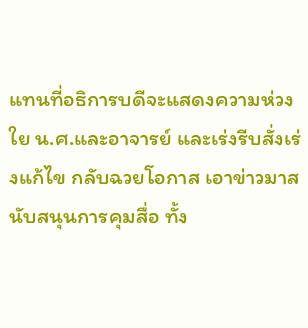แทนที่อธิการบดีจะแสดงความห่วงใย น.ศ.และอาจารย์ และเร่งรีบสั่งเร่งแก้ไข กลับฉวยโอกาส เอาข่าวมาสนับสนุนการคุมสื่อ ทั้ง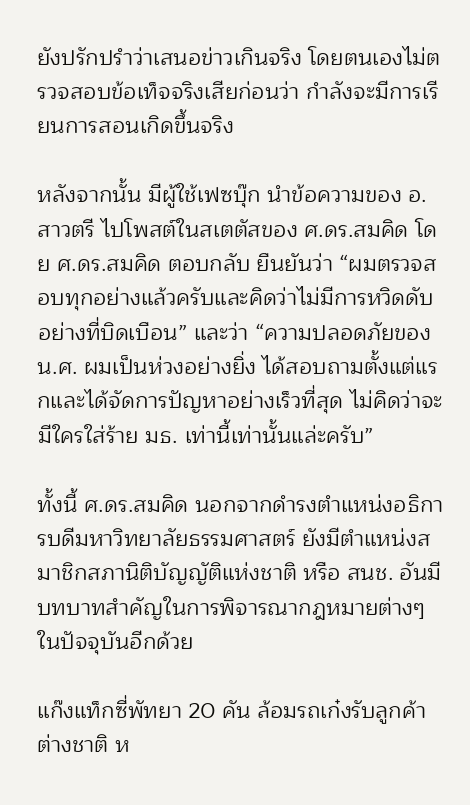ยังปรักปรำว่าเสนอข่าวเกินจริง โดยตนเองไม่ตรวจสอบข้อเท็จจริงเสียก่อนว่า กำลังจะมีการเรียนการสอนเกิดขึ้นจริง

หลังจากนั้น มีผู้ใช้เฟซบุ๊ก นำข้อความของ อ.สาวตรี ไปโพสต์ในสเตตัสของ ศ.ดร.สมคิด โดย ศ.ดร.สมคิด ตอบกลับ ยืนยันว่า “ผมตรวจสอบทุกอย่างแล้วครับและคิดว่าไม่มีการหวิดดับอย่างที่บิดเบือน” และว่า “ความปลอดภัยของ น.ศ. ผมเป็นห่วงอย่างยิ่ง ได้สอบถามตั้งแต่แรกและได้จัดการปัญหาอย่างเร็วที่สุด ไม่คิดว่าจะมีใครใส่ร้าย มธ. เท่านี้เท่านั้นแล่ะครับ”

ทั้งนี้ ศ.ดร.สมคิด นอกจากดำรงตำแหน่งอธิการบดีมหาวิทยาลัยธรรมศาสตร์ ยังมีตำแหน่งสมาชิกสภานิติบัญญัติแห่งชาติ หรือ สนช. อันมีบทบาทสำคัญในการพิจารณากฎหมายต่างๆ ในปัจจุบันอีกด้วย

แก๊งแท็กซี่พัทยา 20 คัน ล้อมรถเก๋งรับลูกค้าต่างชาติ ห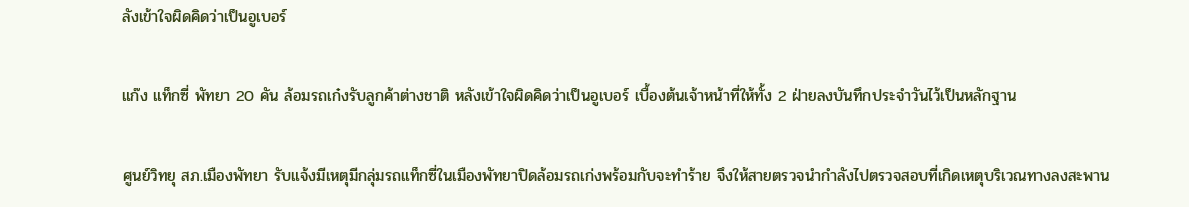ลังเข้าใจผิดคิดว่าเป็นอูเบอร์

แก๊ง แท็กซี่ พัทยา 20 คัน ล้อมรถเก๋งรับลูกค้าต่างชาติ หลังเข้าใจผิดคิดว่าเป็นอูเบอร์ เบื้องต้นเจ้าหน้าที่ให้ทั้ง 2 ฝ่ายลงบันทึกประจําวันไว้เป็นหลักฐาน

ศูนย์วิทยุ สภ.เมืองพัทยา รับแจ้งมีเหตุมีกลุ่มรถแท็กซี่ในเมืองพัทยาปิดล้อมรถเก่งพร้อมกับจะทำร้าย จึงให้สายตรวจนำกำลังไปตรวจสอบที่เกิดเหตุบริเวณทางลงสะพาน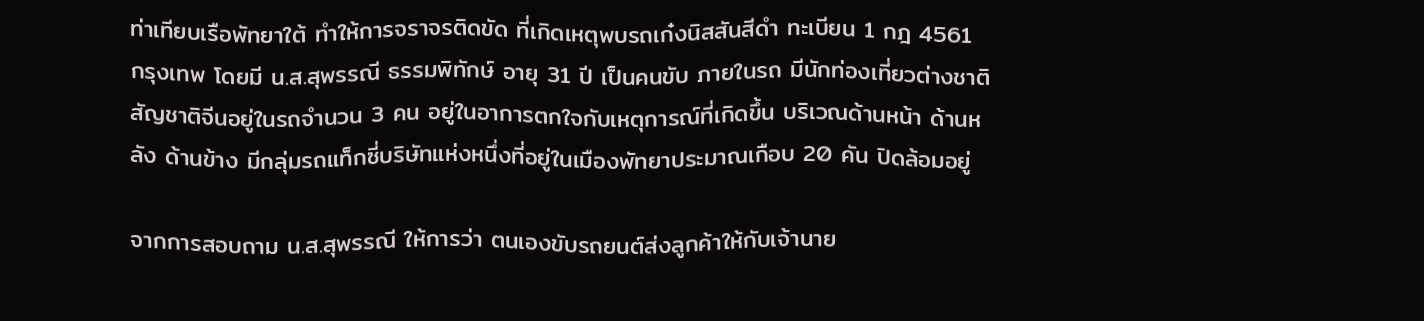ท่าเทียบเรือพัทยาใต้ ทำให้การจราจรติดขัด ที่เกิดเหตุพบรถเก๋งนิสสันสีดำ ทะเบียน 1 กฎ 4561 กรุงเทพ โดยมี น.ส.สุพรรณี ธรรมพิทักษ์ อายุ 31 ปี เป็นคนขับ ภายในรถ มีนักท่องเที่ยวต่างชาติสัญชาติจีนอยู่ในรถจำนวน 3 คน อยู่ในอาการตกใจกับเหตุการณ์ที่เกิดขึ้น บริเวณด้านหน้า ด้านหลัง ด้านข้าง มีกลุ่มรถแท็กซี่บริษัทแห่งหนึ่งที่อยู่ในเมืองพัทยาประมาณเกือบ 20 คัน ปิดล้อมอยู่

จากการสอบถาม น.ส.สุพรรณี ให้การว่า ตนเองขับรถยนต์ส่งลูกค้าให้กับเจ้านาย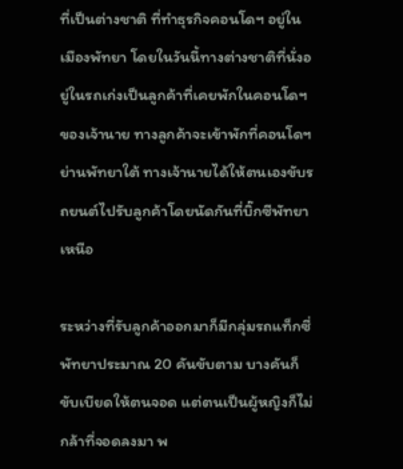ที่เป็นต่างชาติ ที่ทำธุรกิจคอนโดฯ อยู่ในเมืองพัทยา โดยในวันนี้ทางต่างชาติที่นั่งอยู่ในรถเก่งเป็นลูกค้าที่เคยพักในคอนโดฯ ของเจ้านาย ทางลูกค้าจะเข้าพักที่คอนโดฯ ย่านพัทยาใต้ ทางเจ้านายได้ให้ตนเองขับรถยนต์ไปรับลูกค้าโดยนัดกันที่บิ๊กซีพัทยาเหนือ

ระหว่างที่รับลูกค้าออกมาก็มีกลุ่มรถแท็กซี่พัทยาประมาณ 20 คันขับตาม บางคันก็ขับเบียดให้ตนจอด แต่ตนเป็นผู้หญิงก็ไม่กล้าที่จอดลงมา พ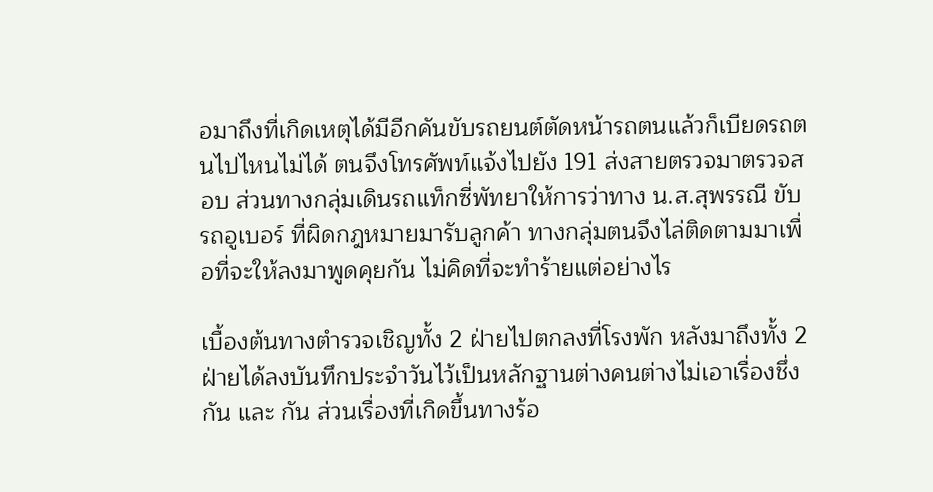อมาถึงที่เกิดเหตุได้มีอีกคันขับรถยนต์ตัดหน้ารถตนแล้วก็เบียดรถตนไปไหนไม่ได้ ตนจึงโทรศัพท์แจ้งไปยัง 191 ส่งสายตรวจมาตรวจสอบ ส่วนทางกลุ่มเดินรถแท็กซี่พัทยาให้การว่าทาง น.ส.สุพรรณี ขับรถอูเบอร์ ที่ผิดกฎหมายมารับลูกค้า ทางกลุ่มตนจึงไล่ติดตามมาเพื่อที่จะให้ลงมาพูดคุยกัน ไม่คิดที่จะทำร้ายแต่อย่างไร

เบื้องต้นทางตำรวจเชิญทั้ง 2 ฝ่ายไปตกลงที่โรงพัก หลังมาถึงทั้ง 2 ฝ่ายได้ลงบันทึกประจําวันไว้เป็นหลักฐานต่างคนต่างไม่เอาเรื่องชึ่งกัน และ กัน ส่วนเรื่องที่เกิดขึ้นทางร้อ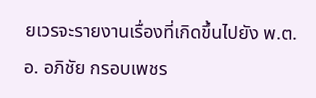ยเวรจะรายงานเรื่องที่เกิดขึ้นไปยัง พ.ต.อ. อภิชัย กรอบเพชร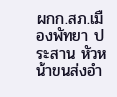ผกก.สภ.เมืองพัทยา ประสาน หัวหน้าขนส่งอำ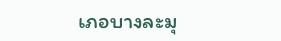เภอบางละมุ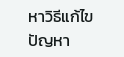หาวิธีแก้ไขปัญหา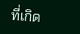ที่เกิด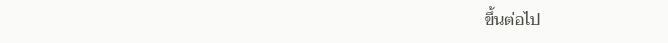ขึ้นต่อไป